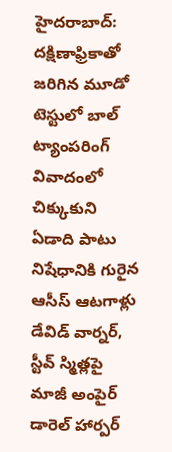హైదరాబాద్: దక్షిణాఫ్రికాతో జరిగిన మూడో టెస్టులో బాల్ ట్యాంపరింగ్ వివాదంలో చిక్కుకుని ఏడాది పాటు నిషేధానికి గురైన ఆసీస్ ఆటగాళ్లు డేవిడ్ వార్నర్, స్టీవ్ స్మిత్లపై మాజీ అంపైర్ డారెల్ హార్పర్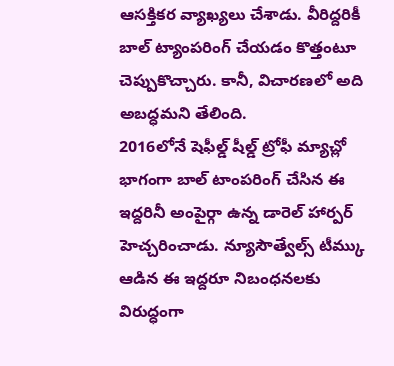ఆసక్తికర వ్యాఖ్యలు చేశాడు. వీరిద్దరికీ బాల్ ట్యాంపరింగ్ చేయడం కొత్తంటూ చెప్పుకొచ్చారు. కానీ, విచారణలో అది అబద్ధమని తేలింది.
2016లోనే షెఫీల్డ్ షీల్డ్ ట్రోఫీ మ్యాచ్లో భాగంగా బాల్ టాంపరింగ్ చేసిన ఈ ఇద్దరినీ అంపైర్గా ఉన్న డారెల్ హార్పర్ హెచ్చరించాడు. న్యూసౌత్వేల్స్ టీమ్కు ఆడిన ఈ ఇద్దరూ నిబంధనలకు విరుద్ధంగా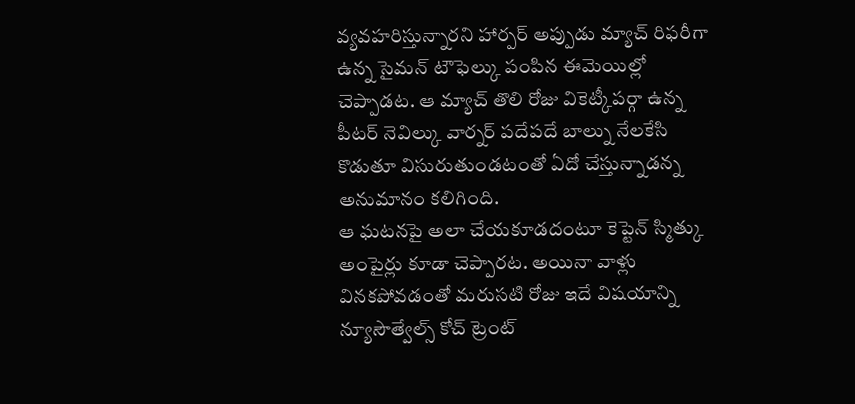వ్యవహరిస్తున్నారని హార్పర్ అప్పుడు మ్యాచ్ రిఫరీగా ఉన్న సైమన్ టౌఫెల్కు పంపిన ఈమెయిల్లో చెప్పాడట. ఆ మ్యాచ్ తొలి రోజు వికెట్కీపర్గా ఉన్న పీటర్ నెవిల్కు వార్నర్ పదేపదే బాల్ను నేలకేసి కొడుతూ విసురుతుండటంతో ఏదో చేస్తున్నాడన్న అనుమానం కలిగింది.
ఆ ఘటనపై అలా చేయకూడదంటూ కెప్టెన్ స్మిత్కు అంపైర్లు కూడా చెప్పారట. అయినా వాళ్లు వినకపోవడంతో మరుసటి రోజు ఇదే విషయాన్ని న్యూసౌత్వేల్స్ కోచ్ ట్రెంట్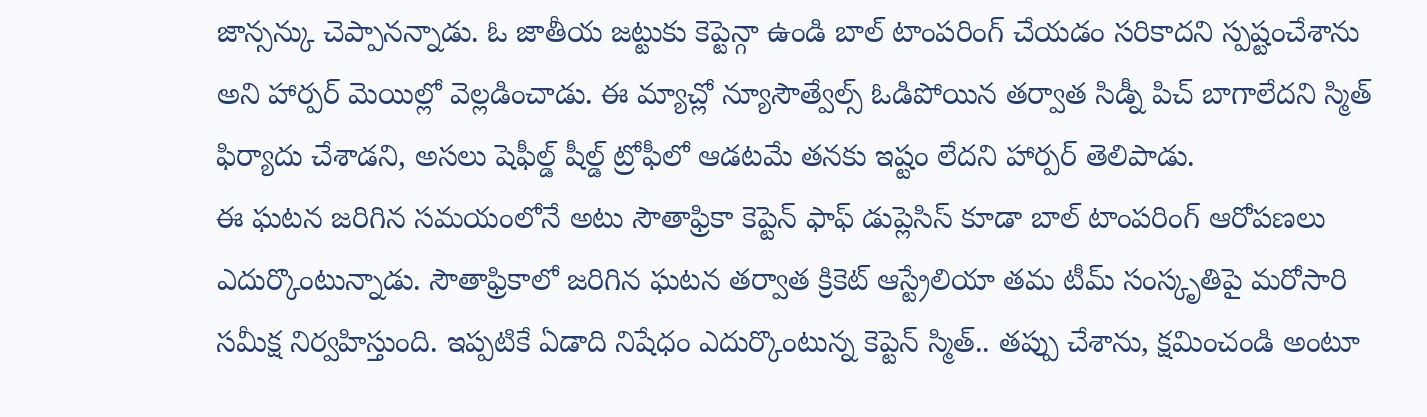జాన్సన్కు చెప్పానన్నాడు. ఓ జాతీయ జట్టుకు కెప్టెన్గా ఉండి బాల్ టాంపరింగ్ చేయడం సరికాదని స్పష్టంచేశాను అని హార్పర్ మెయిల్లో వెల్లడించాడు. ఈ మ్యాచ్లో న్యూసౌత్వేల్స్ ఓడిపోయిన తర్వాత సిడ్నీ పిచ్ బాగాలేదని స్మిత్ ఫిర్యాదు చేశాడని, అసలు షెఫీల్డ్ షీల్డ్ ట్రోఫీలో ఆడటమే తనకు ఇష్టం లేదని హార్పర్ తెలిపాడు.
ఈ ఘటన జరిగిన సమయంలోనే అటు సౌతాఫ్రికా కెప్టెన్ ఫాఫ్ డుప్లెసిస్ కూడా బాల్ టాంపరింగ్ ఆరోపణలు ఎదుర్కొంటున్నాడు. సౌతాఫ్రికాలో జరిగిన ఘటన తర్వాత క్రికెట్ ఆస్ట్రేలియా తమ టీమ్ సంస్కృతిపై మరోసారి సమీక్ష నిర్వహిస్తుంది. ఇప్పటికే ఏడాది నిషేధం ఎదుర్కొంటున్న కెప్టెన్ స్మిత్.. తప్పు చేశాను, క్షమించండి అంటూ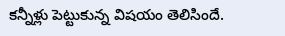కన్నీళ్లు పెట్టుకున్న విషయం తెలిసిందే.